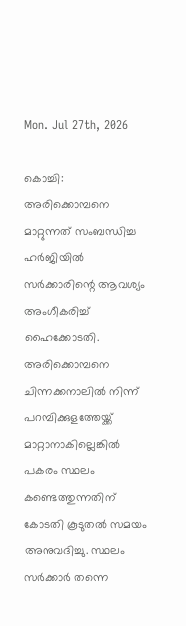Mon. Jul 27th, 2026

കൊച്ചി: അരിക്കൊമ്പനെ മാറ്റുന്നത് സംബന്ധിച്ച ഹ‌ർജിയിൽ സർക്കാരിന്റെ ആവശ്യം അംഗീകരിച്ച് ഹൈക്കോടതി. അരിക്കൊമ്പനെ ചിന്നക്കനാലിൽ നിന്ന് പറമ്പിക്കുളത്തേയ്ക്ക് മാറ്റാനാകില്ലെങ്കിൽ പകരം സ്ഥലം കണ്ടെത്തുന്നതിന് കോടതി കൂടുതൽ സമയം അനുവദിച്ചു. സ്ഥലം സർക്കാർ തന്നെ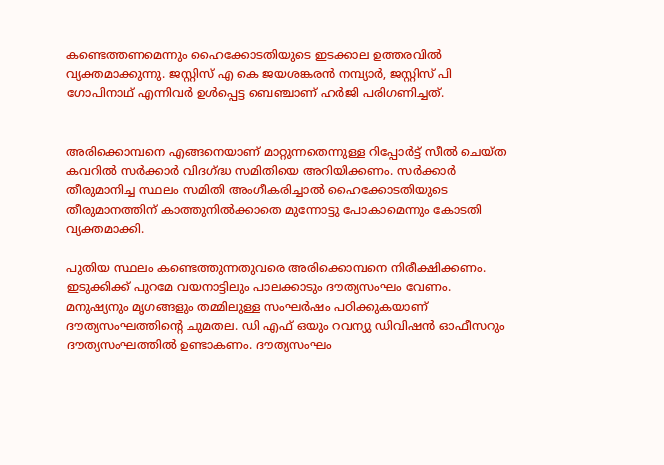കണ്ടെത്തണമെന്നും ഹൈക്കോടതിയുടെ ഇടക്കാല ഉത്തരവിൽ വ്യക്തമാക്കുന്നു. ജസ്റ്റിസ് എ കെ ജയശങ്കരൻ നമ്പ്യാർ, ജസ്റ്റിസ് പി ഗോപിനാഥ് എന്നിവർ ഉൾപ്പെട്ട ബെഞ്ചാണ് ഹർജി പരിഗണിച്ചത്.


അരിക്കൊമ്പനെ എങ്ങനെയാണ് മാറ്റുന്നതെന്നുള്ള റിപ്പോർട്ട് സീൽ ചെയ്ത കവറിൽ സർക്കാർ വിദഗ്ദ്ധ സമിതിയെ അറിയിക്കണം. സർക്കാർ‌ തീരുമാനിച്ച സ്ഥലം സമിതി അംഗീകരിച്ചാൽ ഹൈക്കോടതിയുടെ തീരുമാനത്തിന് കാത്തുനിൽക്കാതെ മുന്നോട്ടു പോകാമെന്നും കോടതി വ്യക്തമാക്കി.

പുതിയ സ്ഥലം കണ്ടെത്തുന്നതുവരെ അരിക്കൊമ്പനെ നിരീക്ഷിക്കണം. ഇടുക്കിക്ക് പുറമേ വയനാട്ടിലും പാലക്കാടും ദൗത്യസംഘം വേണം. മനുഷ്യനും മൃഗങ്ങളും തമ്മിലുള്ള സംഘർഷം പഠിക്കുകയാണ് ദൗത്യസംഘത്തിന്റെ ചുമതല. ഡി എഫ് ഒയും റവന്യു ഡിവിഷൻ ഓഫീസറും ദൗത്യസംഘത്തിൽ ഉണ്ടാകണം. ദൗത്യസംഘം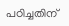പഠിച്ചതിന്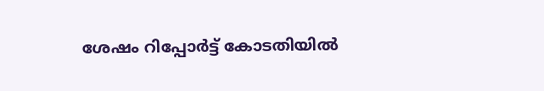ശേഷം റിപ്പോർട്ട് കോടതിയിൽ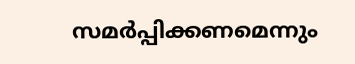സമർപ്പിക്കണമെന്നും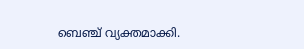ബെഞ്ച് വ്യക്തമാക്കി.